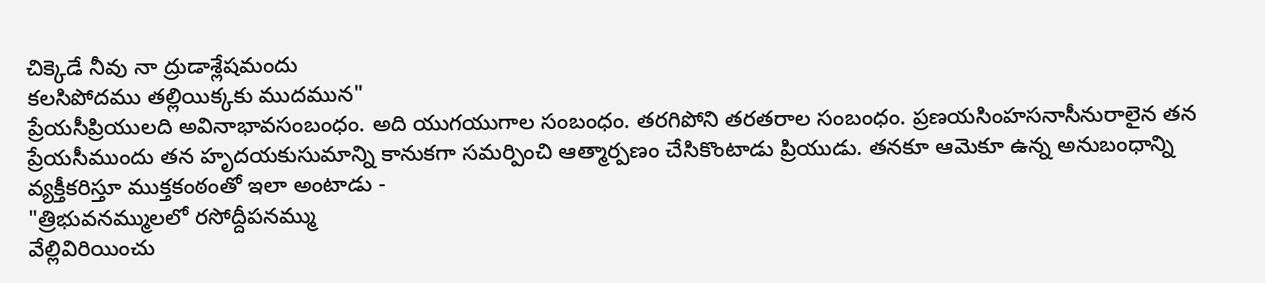చిక్కెడే నీవు నా ద్రుడాశ్లేషమందు
కలసిపోదము తల్లియిక్కకు ముదమున"
ప్రేయసీప్రియులది అవినాభావసంబంధం. అది యుగయుగాల సంబంధం. తరగిపోని తరతరాల సంబంధం. ప్రణయసింహసనాసీనురాలైన తన ప్రేయసీముందు తన హృదయకుసుమాన్ని కానుకగా సమర్పించి ఆత్మార్పణం చేసికొంటాడు ప్రియుడు. తనకూ ఆమెకూ ఉన్న అనుబంధాన్ని వ్యక్తీకరిస్తూ ముక్తకంఠంతో ఇలా అంటాడు -
"త్రిభువనమ్ములలో రసోద్దీపనమ్ము
వేల్లివిరియించు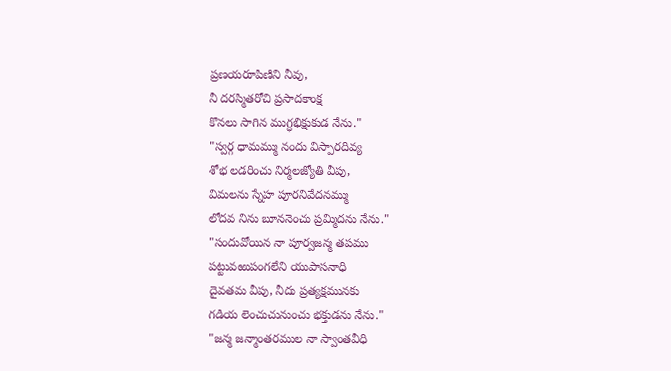ప్రణయరూపిణిని నీవు,
నీ దరస్మితరోచి ప్రసాదకాంక్ష
కొనలు సాగిన ముగ్ధభిక్షుకుడ నేను."
"స్వర్గ ధామమ్ము నందు విస్పారదివ్య
శోభ లడరించు నిర్మలజ్యోతి వీపు,
విమలను స్నేహ పూరనివేదనమ్ము
లోదవ నిను బూననెంచు ప్రమ్మిదను నేను."
"సందువోయిన నా పూర్వజన్మ తపము
పట్టువఱుపంగలేని యుపాసనాధి
దైవతమ వీపు, నీదు ప్రత్యక్షమునకు
గడియ లెంచుచునుంచు భక్తుడను నేను."
"జన్మ జన్మాంతరముల నా స్వాంతవీధి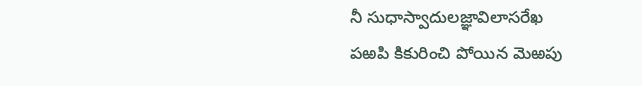నీ సుధాస్వాదులజ్ఞావిలాసరేఖ
పఱపి కికురించి పోయిన మెఱపు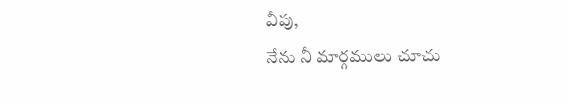వీపు,
నేను నీ మార్గములు చూచు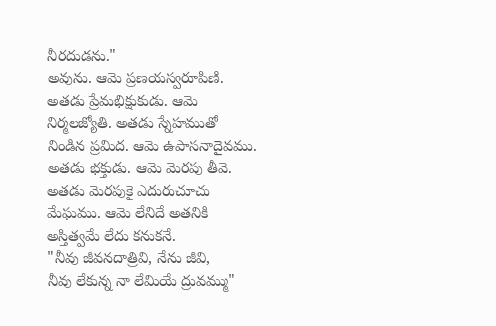నీరదుడను."
అవును. ఆమె ప్రణయస్వరూపిణి. అతడు ప్రేమభిక్షుకుడు. ఆమె నిర్మలజ్యోతి. అతడు స్నేహముతో నిండిన ప్రమిద. ఆమె ఉపాసనాదైవము. అతడు భక్తుడు. ఆమె మెరపు తీవె. అతడు మెరపుకై ఎదురుచూచు మేఘము. ఆమె లేనిదే అతనికి అస్తిత్వమే లేదు కనుకనే.
"నీవు జీవనదాత్రివి, నేను జీవి,
నీవు లేకున్న నా లేమియే ద్రువమ్ము"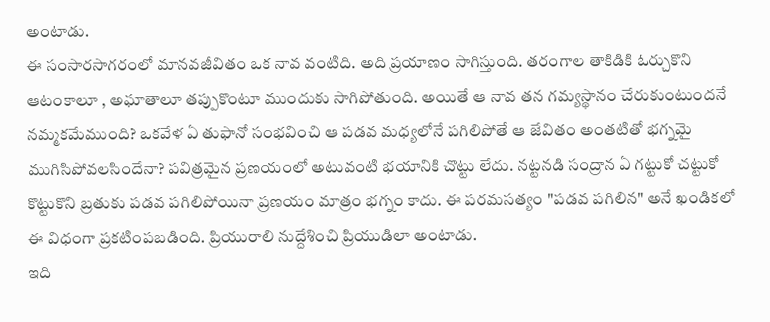అంటాడు.
ఈ సంసారసాగరంలో మానవజీవితం ఒక నావ వంటిది. అది ప్రయాణం సాగిస్తుంది. తరంగాల తాకిడికి ఓర్చుకొని ఆటంకాలూ , అఘాతాలూ తప్పుకొంటూ ముందుకు సాగిపోతుంది. అయితే ఆ నావ తన గమ్యస్థానం చేరుకుంటుందనే నమ్మకమేముంది? ఒకవేళ ఏ తుఫానో సంభవించి ఆ పడవ మధ్యలోనే పగిలిపోతే ఆ జేవితం అంతటితో భగ్నమై ముగిసిపోవలసిందేనా? పవిత్రమైన ప్రణయంలో అటువంటి భయానికి చొట్టు లేదు. నట్టనడి సంద్రాన ఏ గట్టుకో చట్టుకో కొట్టుకొని బ్రతుకు పడవ పగిలిపోయినా ప్రణయం మాత్రం భగ్నం కాదు. ఈ పరమసత్యం "పడవ పగిలిన" అనే ఖండికలో ఈ విధంగా ప్రకటింపబడింది. ప్రియురాలి నుద్దేశించి ప్రియుడిలా అంటాడు.
ఇది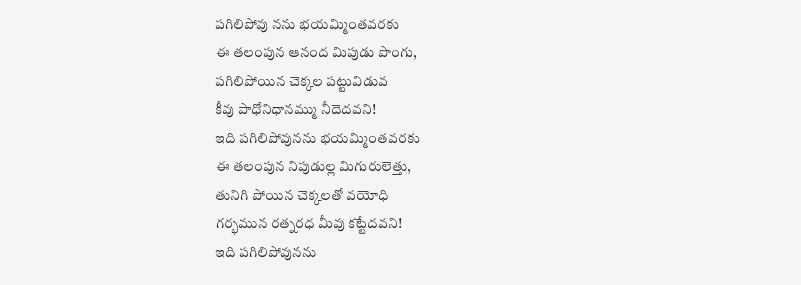పగిలిపోవు నను భయమ్మింతవరకు
ఈ తలంపున ఆనంద మిపుడు పొంగు,
పగిలిపోయిన చెక్కల పట్టువిడువ
కీవు పాధోనిధానమ్ము నీదెదవని!
ఇది పగిలిపోవునను భయమ్మింతవరకు
ఈ తలంపున నిపుడుల్ల మిగురులెత్తు,
తునిగి పోయిన చెక్కలతో వయోధి
గర్భమున రత్నరధ మీవు కట్టేదవని!
ఇది పగిలిపోవునను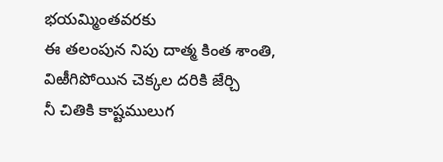భయమ్మింతవరకు
ఈ తలంపున నిపు దాత్మ కింత శాంతి,
విఱీగిపోయిన చెక్కల దరికి జేర్చి
నీ చితికి కాష్టములుగ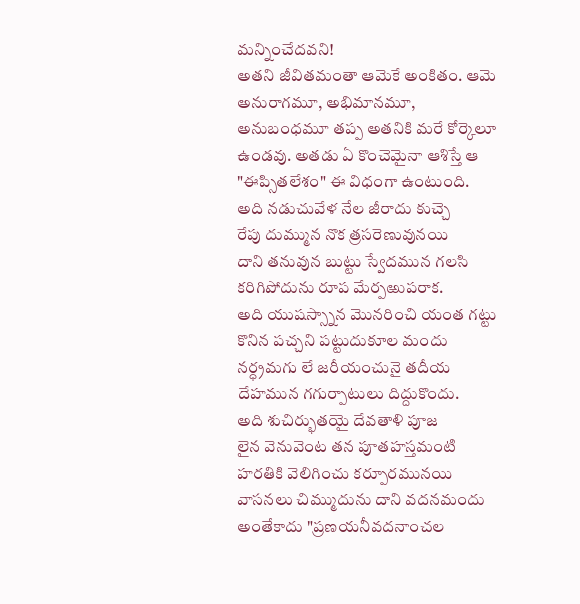మన్నించేదవని!
అతని జీవితమంతా ఆమెకే అంకితం. ఆమె అనురాగమూ, అభిమానమూ, అనుబంధమూ తప్ప అతనికి మరే కోర్కెలూ ఉండవు. అతడు ఏ కొంచెమైనా ఆశిస్తే ఆ "ఈప్సితలేశం" ఈ విధంగా ఉంటుంది.
అది నడుచువేళ నేల జీరాదు కుచ్చె
రేపు దుమ్మున నొక త్రసరెణువునయి
దాని తనువున బుట్టు స్వేదమున గలసి
కరిగిపోదును రూప మేర్పఱుపరాక.
అది యుషస్స్నాన మొనరించి యంత గట్టు
కొనిన పచ్చని పట్టుదుకూల మందు
నర్ధ్రమగు లే జరీయంచునై తదీయ
దేహమున గగుర్పాటులు దిద్దుకొందు.
అది శుచిర్భుతయై దేవతాళి పూజ
లైన వెనువెంట తన పూతహస్తమంటి
హరతికి వెలిగించు కర్పూరమునయి
వాసనలు చిమ్ముదును దాని వదనమందు
అంతేకాదు "ప్రణయనీవదనాంచల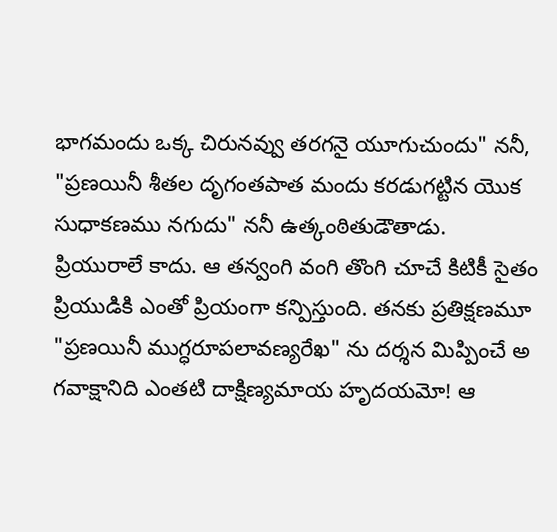భాగమందు ఒక్క చిరునవ్వు తరగనై యూగుచుందు" ననీ, "ప్రణయినీ శీతల దృగంతపాత మందు కరడుగట్టిన యొక సుధాకణము నగుదు" ననీ ఉత్కంఠితుడౌతాడు.
ప్రియురాలే కాదు. ఆ తన్వంగి వంగి తొంగి చూచే కిటికీ సైతం ప్రియుడికి ఎంతో ప్రియంగా కన్పిస్తుంది. తనకు ప్రతిక్షణమూ "ప్రణయినీ ముగ్ధరూపలావణ్యరేఖ" ను దర్శన మిప్పించే అ గవాక్షానిది ఎంతటి దాక్షిణ్యమాయ హృదయమో! ఆ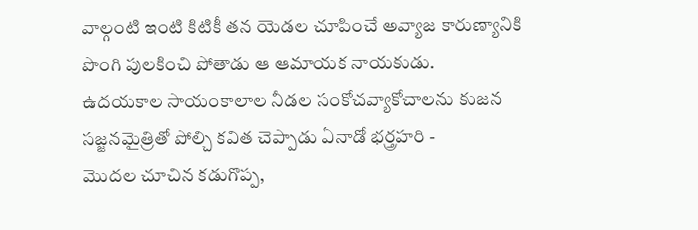వాల్గంటి ఇంటి కిటికీ తన యెడల చూపించే అవ్యాజ కారుణ్యానికి పొంగి పులకించి పోతాడు ఆ ఆమాయక నాయకుడు.
ఉదయకాల సాయంకాలాల నీడల సంకోచవ్యాకోచాలను కుజన సజ్జనమైత్రితో పోల్చి కవిత చెప్పాడు ఏనాడో భర్త్రహరి -
మొదల చూచిన కడుగొప్ప,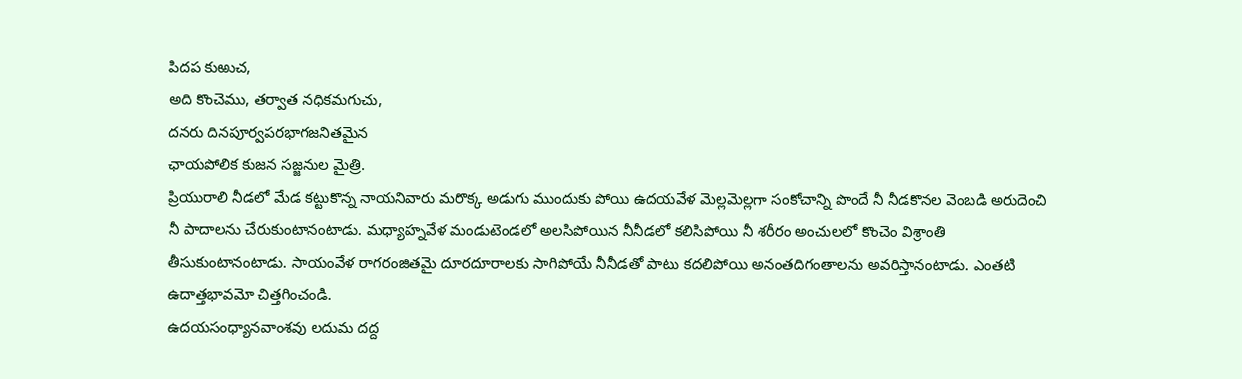పిదప కుఱుచ,
అది కొంచెము, తర్వాత నధికమగుచు,
దనరు దినపూర్వపరభాగజనితమైన
ఛాయపోలిక కుజన సజ్జనుల మైత్రి.
ప్రియురాలి నీడలో మేడ కట్టుకొన్న నాయనివారు మరొక్క అడుగు ముందుకు పోయి ఉదయవేళ మెల్లమెల్లగా సంకోచాన్ని పొందే నీ నీడకొనల వెంబడి అరుదెంచి నీ పాదాలను చేరుకుంటానంటాడు. మధ్యాహ్నవేళ మండుటెండలో అలసిపోయిన నీనీడలో కలిసిపోయి నీ శరీరం అంచులలో కొంచెం విశ్రాంతి తీసుకుంటానంటాడు. సాయంవేళ రాగరంజితమై దూరదూరాలకు సాగిపోయే నీనీడతో పాటు కదలిపోయి అనంతదిగంతాలను అవరిస్తానంటాడు. ఎంతటి ఉదాత్తభావమో చిత్తగించండి.
ఉదయసంధ్యానవాంశవు లదుమ దద్ద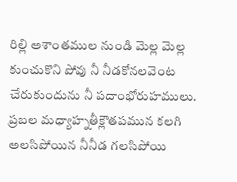రిల్లి అశాంతముల నుండి మెల్ల మెల్ల
కుంచుకొని పోవు నీ నీడకోనలవెంట
చేరుకుందును నీ పదాంభోరుహములు.
ప్రబల మధ్యాహ్నతీక్లౌతపమున కలగి
అలసిపోయిన నీనీడ గలసిపోయి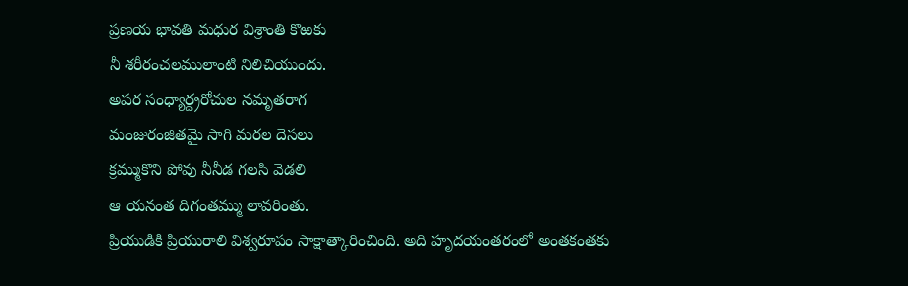ప్రణయ భావతి మధుర విశ్రాంతి కొఱకు
నీ శరీరంచలములాంటి నిలిచియుందు.
అపర సంధ్యార్ద్రరోచుల నమృతరాగ
మంజురంజితమై సాగి మరల దెసలు
క్రమ్ముకొని పోవు నీనీడ గలసి వెడలి
ఆ యనంత దిగంతమ్ము లావరింతు.
ప్రియుడికి ప్రియురాలి విశ్వరూపం సాక్షాత్కారించింది. అది హృదయంతరంలో అంతకంతకు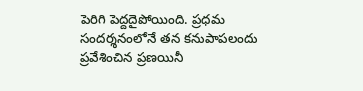పెరిగి పెద్దదైపోయింది. ప్రధమ సందర్శనంలోనే తన కనుపాపలందు ప్రవేశించిన ప్రణయినీ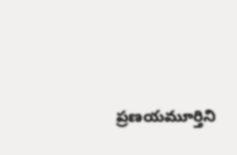ప్రణయమూర్తిని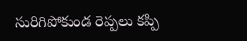సురిగిపోకుండ రెప్పలు కప్పి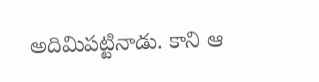అదిమిపట్టినాడు. కాని ఆ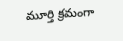మూర్తి క్రమంగా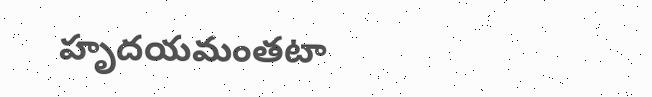హృదయమంతటా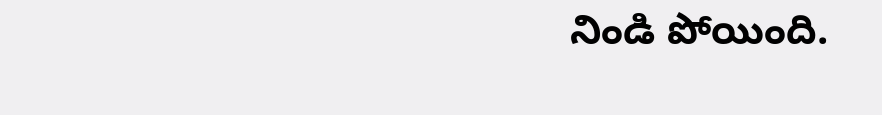నిండి పోయింది.